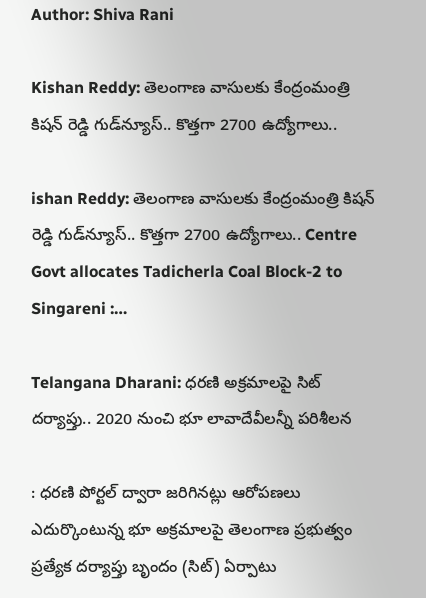Author: Shiva Rani

Kishan Reddy: తెలంగాణ వాసులకు కేంద్రంమంత్రి కిషన్ రెడ్డి గుడ్‌న్యూస్.. కొత్తగా 2700 ఉద్యోగాలు..

ishan Reddy: తెలంగాణ వాసులకు కేంద్రంమంత్రి కిషన్ రెడ్డి గుడ్‌న్యూస్.. కొత్తగా 2700 ఉద్యోగాలు.. Centre Govt allocates Tadicherla Coal Block-2 to Singareni :…

Telangana Dharani: ధరణి అక్రమాలపై సిట్ దర్యాప్తు.. 2020 నుంచి భూ లావాదేవీలన్నీ పరిశీలన

: ధరణి పోర్టల్ ద్వారా జరిగినట్లు ఆరోపణలు ఎదుర్కొంటున్న భూ అక్రమాలపై తెలంగాణ ప్రభుత్వం ప్రత్యేక దర్యాప్తు బృందం (సిట్) ఏర్పాటు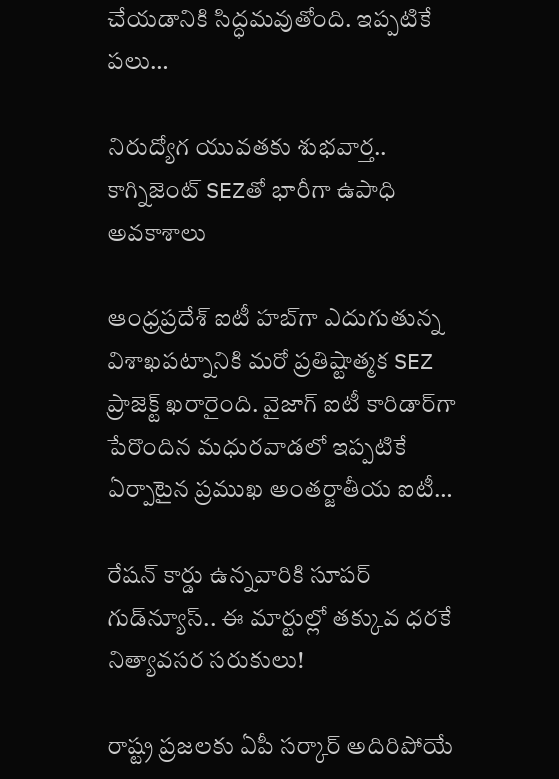చేయడానికి సిద్ధమవుతోంది. ఇప్పటికే పలు…

నిరుద్యోగ యువతకు శుభవార్త.. కాగ్నిజెంట్ SEZతో భారీగా ఉపాధి అవకాశాలు

ఆంధ్రప్రదేశ్ ఐటీ హబ్‌గా ఎదుగుతున్న విశాఖపట్నానికి మరో ప్రతిష్టాత్మక SEZ ప్రాజెక్ట్ ఖరారైంది. వైజాగ్ ఐటీ కారిడార్‌గా పేరొందిన మధురవాడలో ఇప్పటికే ఏర్పాటైన ప్రముఖ అంతర్జాతీయ ఐటీ…

రేషన్ కార్డు ఉన్నవారికి సూపర్ గుడ్‌న్యూస్.. ఈ మార్టుల్లో తక్కువ ధరకే నిత్యావసర సరుకులు!

రాష్ట్ర ప్రజలకు ఏపీ సర్కార్ అదిరిపోయే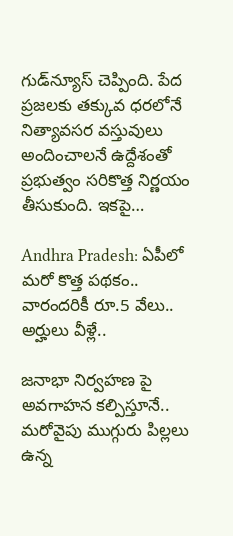గుడ్‌న్యూస్ చెప్పింది. పేద ప్రజలకు తక్కువ ధరలోనే నిత్యావసర వస్తువులు అందించాలనే ఉద్దేశంతో ప్రభుత్వం సరికొత్త నిర్ణయం తీసుకుంది. ఇకపై…

Andhra Pradesh: ఏపీలో మరో కొత్త పథకం.. వారందరికీ రూ.5 వేలు.. అర్హులు వీళ్లే..

జనాభా నిర్వహణ పై అవగాహన కల్పిస్తూనే.. మరోవైపు ముగ్గురు పిల్లలు ఉన్న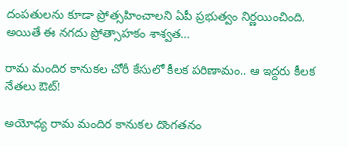దంపతులను కూడా ప్రోత్సహించాలని ఏపీ ప్రభుత్వం నిర్ణయించింది. అయితే ఈ నగదు ప్రోత్సాహకం శాశ్వత…

రామ మందిర కానుకల చోరీ కేసులో కీలక పరిణామం.. ఆ ఇద్దరు కీలక నేతలు ఔట్!

అయోధ్య రామ మందిర కానుకల దొంగతనం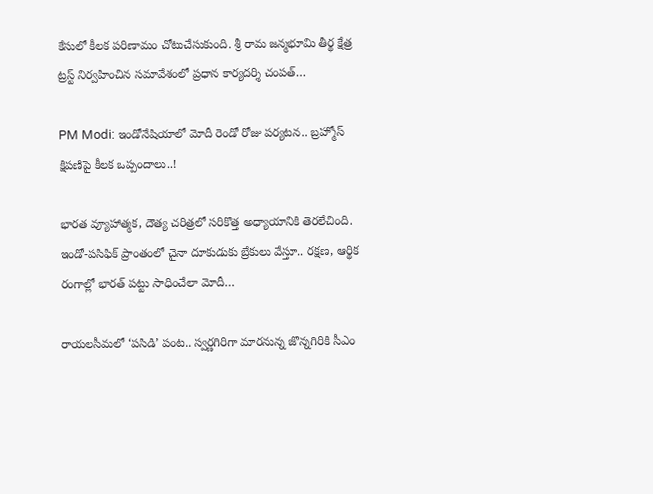కేసులో కీలక పరిణామం చోటుచేసుకుంది. శ్రీ రామ జన్మభూమి తీర్థ క్షేత్ర ట్రస్ట్ నిర్వహించిన సమావేశంలో ప్రధాన కార్యదర్శి చంపత్…

PM Modi: ఇండోనేషియాలో మోదీ రెండో రోజు పర్యటన.. బ్రహ్మోస్ క్షిపణిపై కీలక ఒప్పందాలు..!

భారత వ్యూహాత్మక, దౌత్య చరిత్రలో సరికొత్త అధ్యాయానికి తెరలేచింది. ఇండో-పసిఫిక్ ప్రాంతంలో చైనా దూకుడుకు బ్రేకులు వేస్తూ.. రక్షణ, ఆర్థిక రంగాల్లో భారత్ పట్టు సాధించేలా మోదీ…

రాయలసీమలో ‘పసిడి’ పంట.. స్వర్ణగిరిగా మారనున్న జొన్నగిరికి సీఎం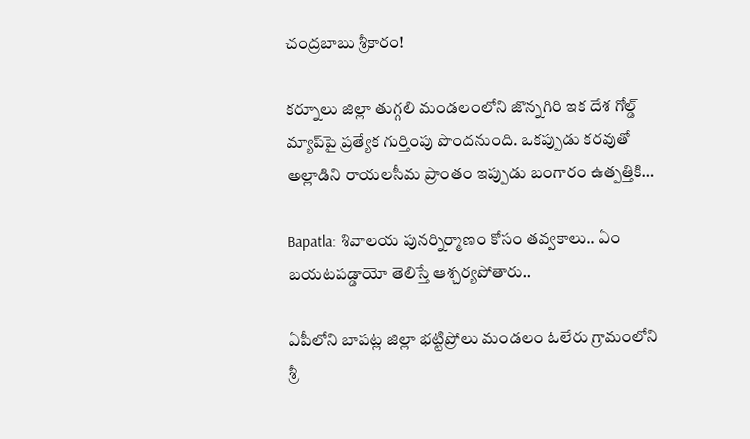చంద్రబాబు శ్రీకారం!

కర్నూలు జిల్లా తుగ్గలి మండలంలోని జొన్నగిరి ఇక దేశ గోల్డ్ మ్యాప్‌పై ప్రత్యేక గుర్తింపు పొందనుంది. ఒకప్పుడు కరవుతో అల్లాడిని రాయలసీమ ప్రాంతం ఇప్పుడు బంగారం ఉత్పత్తికి…

Bapatla: శివాలయ పునర్నిర్మాణం కోసం తవ్వకాలు.. ఏం బయటపడ్డాయో తెలిస్తే ఆశ్చర్యపోతారు..

ఏపీలోని బాపట్ల జిల్లా భట్టిప్రోలు మండలం ఓలేరు గ్రామంలోని శ్రీ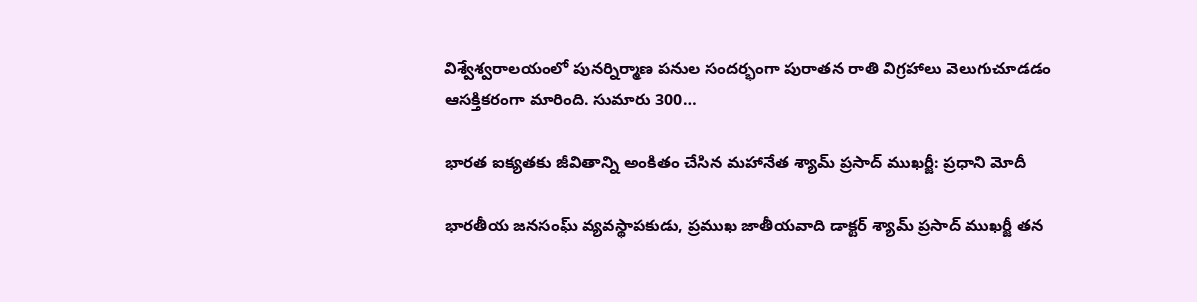విశ్వేశ్వరాలయంలో పునర్నిర్మాణ పనుల సందర్భంగా పురాతన రాతి విగ్రహాలు వెలుగుచూడడం ఆసక్తికరంగా మారింది. సుమారు 300…

భారత ఐక్యతకు జీవితాన్ని అంకితం చేసిన మహానేత శ్యామ్ ప్రసాద్ ముఖర్జీ: ప్రధాని మోదీ

భారతీయ జనసంఘ్ వ్యవస్థాపకుడు, ప్రముఖ జాతీయవాది డాక్టర్ శ్యామ్ ప్రసాద్ ముఖర్జీ తన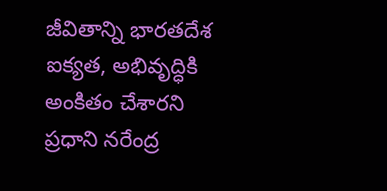జీవితాన్ని భారతదేశ ఐక్యత, అభివృద్ధికి అంకితం చేశారని ప్రధాని నరేంద్ర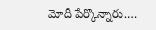మోదీ పేర్కొన్నారు.…